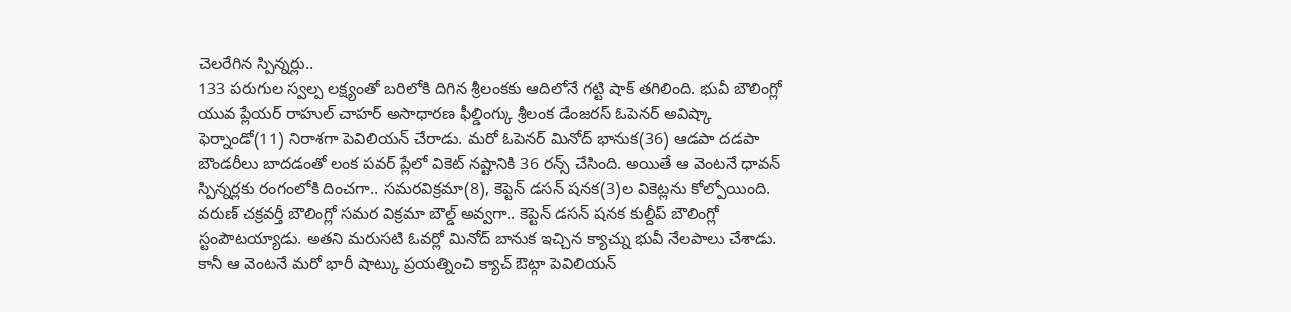చెలరేగిన స్పిన్నర్లు..
133 పరుగుల స్వల్ప లక్ష్యంతో బరిలోకి దిగిన శ్రీలంకకు ఆదిలోనే గట్టి షాక్ తగిలింది. భువీ బౌలింగ్లో యువ ప్లేయర్ రాహుల్ చాహర్ అసాధారణ ఫీల్డింగ్కు శ్రీలంక డేంజరస్ ఓపెనర్ అవిష్కా ఫెర్నాండో(11) నిరాశగా పెవిలియన్ చేరాడు. మరో ఓపెనర్ మినోద్ భానుక(36) ఆడపా దడపా బౌండరీలు బాదడంతో లంక పవర్ ప్లేలో వికెట్ నష్టానికి 36 రన్స్ చేసింది. అయితే ఆ వెంటనే ధావన్ స్పిన్నర్లకు రంగంలోకి దించగా.. సమరవిక్రమా(8), కెప్టెన్ డసన్ షనక(3)ల వికెట్లను కోల్పోయింది. వరుణ్ చక్రవర్తీ బౌలింగ్లో సమర విక్రమా బౌల్డ్ అవ్వగా.. కెప్టెన్ డసన్ షనక కుల్దీప్ బౌలింగ్లో స్టంపౌటయ్యాడు. అతని మరుసటి ఓవర్లో మినోద్ బానుక ఇచ్చిన క్యాచ్ను భువీ నేలపాలు చేశాడు. కానీ ఆ వెంటనే మరో భారీ షాట్కు ప్రయత్నించి క్యాచ్ ఔట్గా పెవిలియన్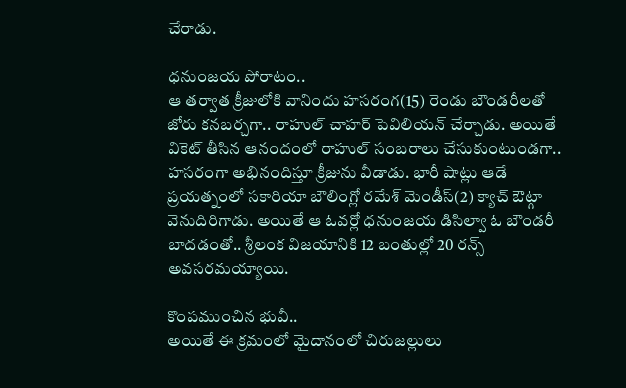చేరాడు.

ధనుంజయ పోరాటం..
ఆ తర్వాత క్రీజులోకి వానిందు హసరంగ(15) రెండు బౌండరీలతో జోరు కనబర్చగా.. రాహుల్ చాహర్ పెవిలియన్ చేర్చాడు. అయితే వికెట్ తీసిన ఆనందంలో రాహుల్ సంబరాలు చేసుకుంటుండగా.. హసరంగా అభినందిస్తూ క్రీజును వీడాడు. భారీ షాట్లు ఆడే ప్రయత్నంలో సకారియా బౌలింగ్లో రమేశ్ మెండీస్(2) క్యాచ్ ఔట్గా వెనుదిరిగాడు. అయితే ఆ ఓవర్లో ధనుంజయ డిసిల్వా ఓ బౌండరీ బాదడంతో.. శ్రీలంక విజయానికి 12 బంతుల్లో 20 రన్స్ అవసరమయ్యాయి.

కొంపముంచిన భువీ..
అయితే ఈ క్రమంలో మైదానంలో చిరుజల్లులు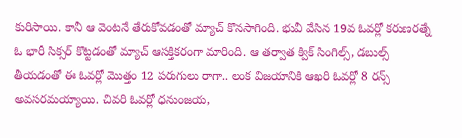కురిసాయి. కానీ ఆ వెంటనే తేరుకోవడంతో మ్యాచ్ కొనసాగింది. భువీ వేసిన 19వ ఓవర్లో కరుణరత్నే ఓ భారీ సిక్సర్ కొట్టడంతో మ్యాచ్ ఆసక్తికరంగా మారింది. ఆ తర్వాత క్విక్ సింగిల్స్, డబుల్స్ తీయడంతో ఈ ఓవర్లో మొత్తం 12 పరుగులు రాగా.. లంక విజయానికి ఆఖరి ఓవర్లో 8 రన్స్ అవసరమయ్యాయి. చివరి ఓవర్లో ధనుంజయ,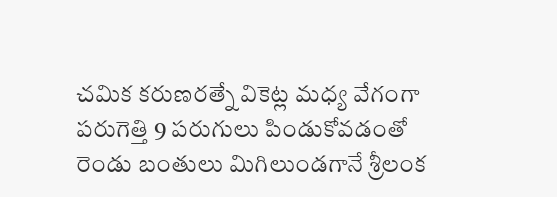చమిక కరుణరత్నే వికెట్ల మధ్య వేగంగా పరుగెత్తి 9 పరుగులు పిండుకోవడంతో రెండు బంతులు మిగిలుండగానే శ్రీలంక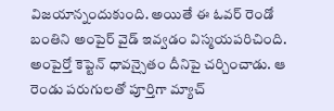విజయాన్నందుకుంది. అయితే ఈ ఓవర్ రెండో బంతిని అంపైర్ వైడ్ ఇవ్వడం విస్మయపరిచింది. అంపైర్తో కెప్టెన్ ధావన్సైతం దీనిపై చర్చించాడు. ఆ రెండు పరుగులతో పూర్తిగా మ్యాచ్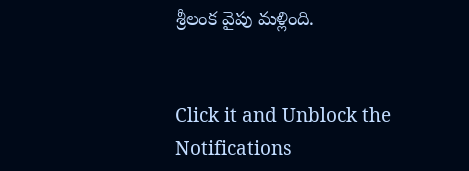శ్రీలంక వైపు మళ్లింది.


Click it and Unblock the Notifications